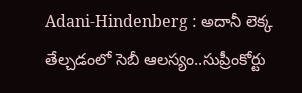Adani-Hindenberg : అదానీ లెక్క తేల్చడంలో సెబీ ఆలస్యం..సుప్రీంకోర్టు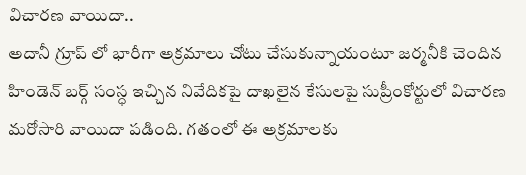విచారణ వాయిదా..
అదానీ గ్రూప్ లో భారీగా అక్రమాలు చోటు చేసుకున్నాయంటూ జర్మనీకి చెందిన హిండెన్ బర్గ్ సంస్ధ ఇచ్చిన నివేదికపై దాఖలైన కేసులపై సుప్రీంకోర్టులో విచారణ మరోసారి వాయిదా పడింది. గతంలో ఈ అక్రమాలకు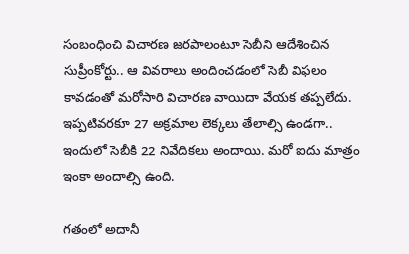సంబంధించి విచారణ జరపాలంటూ సెబీని ఆదేశించిన సుప్రీంకోర్టు.. ఆ వివరాలు అందించడంలో సెబీ విఫలం కావడంతో మరోసారి విచారణ వాయిదా వేయక తప్పలేదు. ఇప్పటివరకూ 27 అక్రమాల లెక్కలు తేలాల్సి ఉండగా.. ఇందులో సెబీకి 22 నివేదికలు అందాయి. మరో ఐదు మాత్రం ఇంకా అందాల్సి ఉంది.

గతంలో అదానీ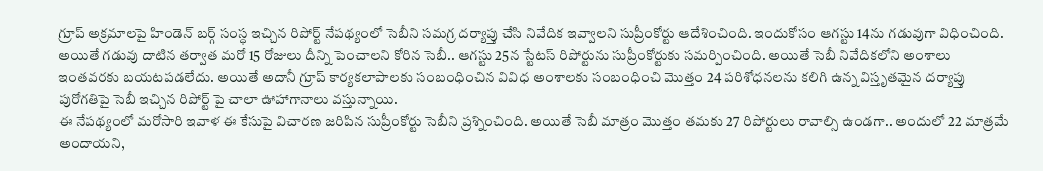గ్రూప్ అక్రమాలపై హిండెన్ బర్గ్ సంస్ధ ఇచ్చిన రిపోర్ట్ నేపథ్యంలో సెబీని సమగ్ర దర్యాప్తు చేసి నివేదిక ఇవ్వాలని సుప్రీంకోర్టు ఆదేశించింది. ఇందుకోసం ఆగస్టు 14ను గడువుగా విధించింది. అయితే గడువు దాటిన తర్వాత మరో 15 రోజులు దీన్ని పెంచాలని కోరిన సెబీ.. ఆగస్టు 25న స్టేటస్ రిపోర్టును సుప్రీంకోర్టుకు సమర్పించింది. అయితే సెబీ నివేదికలోని అంశాలు ఇంతవరకు బయటపడలేదు. అయితే అదానీ గ్రూప్ కార్యకలాపాలకు సంబంధించిన వివిధ అంశాలకు సంబంధించి మొత్తం 24 పరిశోధనలను కలిగి ఉన్న విస్తృతమైన దర్యాప్తు పురోగతిపై సెబీ ఇచ్చిన రిపోర్ట్ పై చాలా ఊహాగానాలు వస్తున్నాయి.
ఈ నేపథ్యంలో మరోసారి ఇవాళ ఈ కేసుపై విచారణ జరిపిన సుప్రీంకోర్టు సెబీని ప్రశ్నించింది. అయితే సెబీ మాత్రం మొత్తం తమకు 27 రిపోర్టులు రావాల్సి ఉండగా.. అందులో 22 మాత్రమే అందాయని,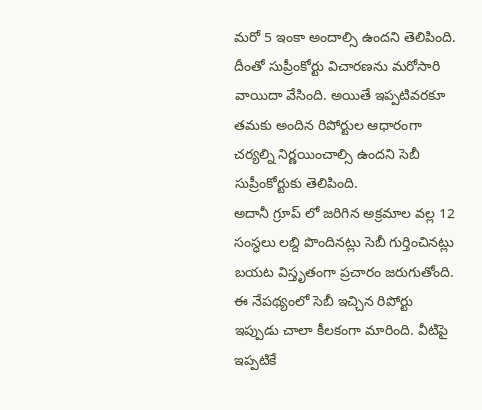మరో 5 ఇంకా అందాల్సి ఉందని తెలిపింది. దీంతో సుప్రీంకోర్టు విచారణను మరోసారి వాయిదా వేసింది. అయితే ఇప్పటివరకూ తమకు అందిన రిపోర్టుల ఆధారంగా చర్యల్ని నిర్ణయించాల్సి ఉందని సెబీ సుప్రీంకోర్టుకు తెలిపింది.
అదానీ గ్రూప్ లో జరిగిన అక్రమాల వల్ల 12 సంస్ధలు లబ్ది పొందినట్లు సెబీ గుర్తించినట్లు బయట విస్తృతంగా ప్రచారం జరుగుతోంది. ఈ నేపథ్యంలో సెబీ ఇచ్చిన రిపోర్టు ఇప్పుడు చాలా కీలకంగా మారింది. వీటిపై ఇప్పటికే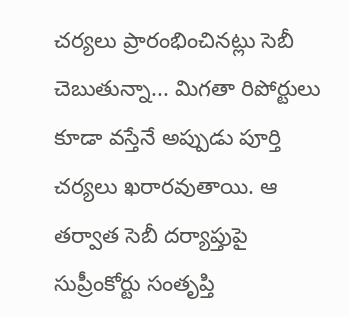చర్యలు ప్రారంభించినట్లు సెబీ చెబుతున్నా... మిగతా రిపోర్టులు కూడా వస్తేనే అప్పుడు పూర్తి చర్యలు ఖరారవుతాయి. ఆ తర్వాత సెబీ దర్యాప్తుపై సుప్రీంకోర్టు సంతృప్తి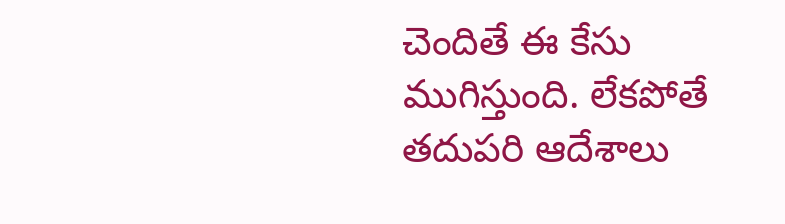చెందితే ఈ కేసు ముగిస్తుంది. లేకపోతే తదుపరి ఆదేశాలు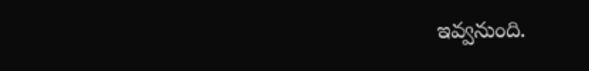ఇవ్వనుంది.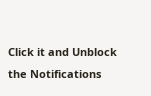Click it and Unblock the Notifications